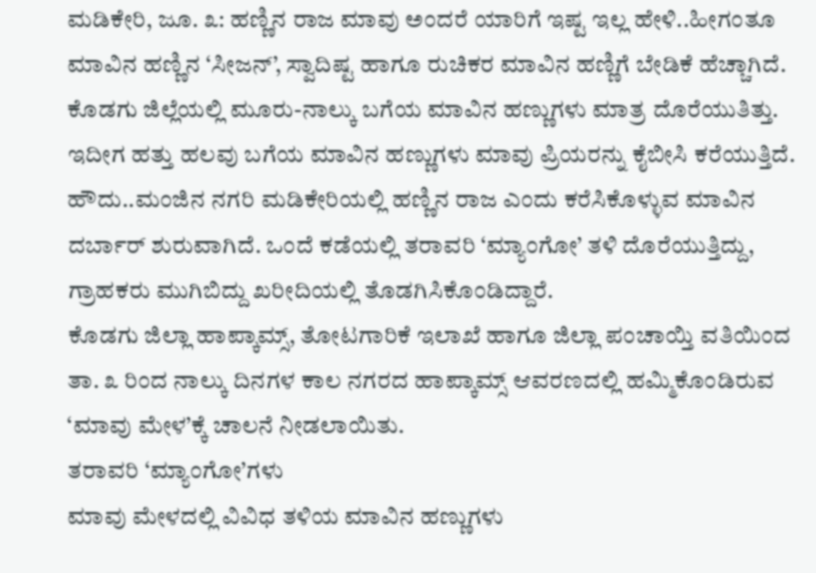ಮಡಿಕೇರಿ, ಜೂ. ೩: ಹಣ್ಣಿನ ರಾಜ ಮಾವು ಅಂದರೆ ಯಾರಿಗೆ ಇಷ್ಟ ಇಲ್ಲ ಹೇಳಿ..ಹೀಗಂತೂ ಮಾವಿನ ಹಣ್ಣಿನ ‘ಸೀಜನ್’, ಸ್ವಾದಿಷ್ಟ ಹಾಗೂ ರುಚಿಕರ ಮಾವಿನ ಹಣ್ಣಿಗೆ ಬೇಡಿಕೆ ಹೆಚ್ಚಾಗಿದೆ. ಕೊಡಗು ಜಿಲ್ಲೆಯಲ್ಲಿ ಮೂರು-ನಾಲ್ಕು ಬಗೆಯ ಮಾವಿನ ಹಣ್ಣುಗಳು ಮಾತ್ರ ದೊರೆಯುತಿತ್ತು. ಇದೀಗ ಹತ್ತು ಹಲವು ಬಗೆಯ ಮಾವಿನ ಹಣ್ಣುಗಳು ಮಾವು ಪ್ರಿಯರನ್ನು ಕೈಬೀಸಿ ಕರೆಯುತ್ತಿದೆ.
ಹೌದು..ಮಂಜಿನ ನಗರಿ ಮಡಿಕೇರಿಯಲ್ಲಿ ಹಣ್ಣಿನ ರಾಜ ಎಂದು ಕರೆಸಿಕೊಳ್ಳುವ ಮಾವಿನ ದರ್ಬಾರ್ ಶುರುವಾಗಿದೆ. ಒಂದೆ ಕಡೆಯಲ್ಲಿ ತರಾವರಿ ‘ಮ್ಯಾಂಗೋ’ ತಳಿ ದೊರೆಯುತ್ತಿದ್ದು, ಗ್ರಾಹಕರು ಮುಗಿಬಿದ್ದು ಖರೀದಿಯಲ್ಲಿ ತೊಡಗಿಸಿಕೊಂಡಿದ್ದಾರೆ.
ಕೊಡಗು ಜಿಲ್ಲಾ ಹಾಪ್ಕಾಮ್ಸ್, ತೋಟಗಾರಿಕೆ ಇಲಾಖೆ ಹಾಗೂ ಜಿಲ್ಲಾ ಪಂಚಾಯ್ತಿ ವತಿಯಿಂದ ತಾ. ೩ ರಿಂದ ನಾಲ್ಕು ದಿನಗಳ ಕಾಲ ನಗರದ ಹಾಪ್ಕಾಮ್ಸ್ ಆವರಣದಲ್ಲಿ ಹಮ್ಮಿಕೊಂಡಿರುವ ‘ಮಾವು ಮೇಳ’ಕ್ಕೆ ಚಾಲನೆ ನೀಡಲಾಯಿತು.
ತರಾವರಿ ‘ಮ್ಯಾಂಗೋ’ಗಳು
ಮಾವು ಮೇಳದಲ್ಲಿ ವಿವಿಧ ತಳಿಯ ಮಾವಿನ ಹಣ್ಣುಗಳು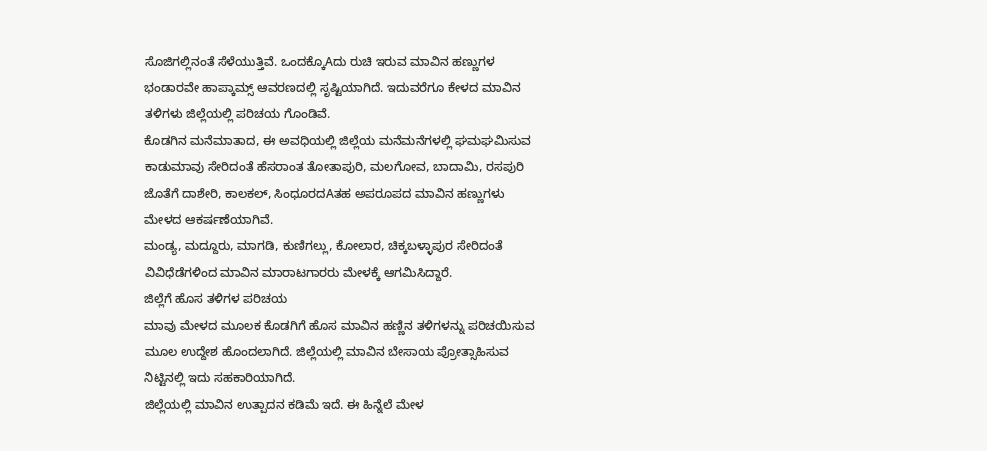ಸೊಜಿಗಲ್ಲಿನಂತೆ ಸೆಳೆಯುತ್ತಿವೆ. ಒಂದಕ್ಕೊAದು ರುಚಿ ಇರುವ ಮಾವಿನ ಹಣ್ಣುಗಳ ಭಂಡಾರವೇ ಹಾಪ್ಕಾಮ್ಸ್ ಆವರಣದಲ್ಲಿ ಸೃಷ್ಟಿಯಾಗಿದೆ. ಇದುವರೆಗೂ ಕೇಳದ ಮಾವಿನ ತಳಿಗಳು ಜಿಲ್ಲೆಯಲ್ಲಿ ಪರಿಚಯ ಗೊಂಡಿವೆ.
ಕೊಡಗಿನ ಮನೆಮಾತಾದ, ಈ ಅವಧಿಯಲ್ಲಿ ಜಿಲ್ಲೆಯ ಮನೆಮನೆಗಳಲ್ಲಿ ಘಮಘಮಿಸುವ ಕಾಡುಮಾವು ಸೇರಿದಂತೆ ಹೆಸರಾಂತ ತೋತಾಪುರಿ, ಮಲಗೋವ, ಬಾದಾಮಿ, ರಸಪುರಿ ಜೊತೆಗೆ ದಾಶೇರಿ, ಕಾಲಕಲ್, ಸಿಂಧೂರದAತಹ ಅಪರೂಪದ ಮಾವಿನ ಹಣ್ಣುಗಳು ಮೇಳದ ಆಕರ್ಷಣೆಯಾಗಿವೆ.
ಮಂಡ್ಯ, ಮದ್ದೂರು, ಮಾಗಡಿ, ಕುಣಿಗಲ್ಲು, ಕೋಲಾರ, ಚಿಕ್ಕಬಳ್ಳಾಪುರ ಸೇರಿದಂತೆ ವಿವಿಧೆಡೆಗಳಿಂದ ಮಾವಿನ ಮಾರಾಟಗಾರರು ಮೇಳಕ್ಕೆ ಆಗಮಿಸಿದ್ದಾರೆ.
ಜಿಲ್ಲೆಗೆ ಹೊಸ ತಳಿಗಳ ಪರಿಚಯ
ಮಾವು ಮೇಳದ ಮೂಲಕ ಕೊಡಗಿಗೆ ಹೊಸ ಮಾವಿನ ಹಣ್ಣಿನ ತಳಿಗಳನ್ನು ಪರಿಚಯಿಸುವ ಮೂಲ ಉದ್ದೇಶ ಹೊಂದಲಾಗಿದೆ. ಜಿಲ್ಲೆಯಲ್ಲಿ ಮಾವಿನ ಬೇಸಾಯ ಪ್ರೋತ್ಸಾಹಿಸುವ ನಿಟ್ಟಿನಲ್ಲಿ ಇದು ಸಹಕಾರಿಯಾಗಿದೆ.
ಜಿಲ್ಲೆಯಲ್ಲಿ ಮಾವಿನ ಉತ್ಪಾದನ ಕಡಿಮೆ ಇದೆ. ಈ ಹಿನ್ನೆಲೆ ಮೇಳ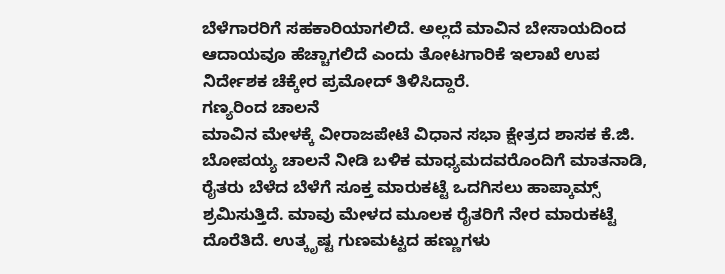ಬೆಳೆಗಾರರಿಗೆ ಸಹಕಾರಿಯಾಗಲಿದೆ. ಅಲ್ಲದೆ ಮಾವಿನ ಬೇಸಾಯದಿಂದ ಆದಾಯವೂ ಹೆಚ್ಚಾಗಲಿದೆ ಎಂದು ತೋಟಗಾರಿಕೆ ಇಲಾಖೆ ಉಪ ನಿರ್ದೇಶಕ ಚೆಕ್ಕೇರ ಪ್ರಮೋದ್ ತಿಳಿಸಿದ್ದಾರೆ.
ಗಣ್ಯರಿಂದ ಚಾಲನೆ
ಮಾವಿನ ಮೇಳಕ್ಕೆ ವೀರಾಜಪೇಟೆ ವಿಧಾನ ಸಭಾ ಕ್ಷೇತ್ರದ ಶಾಸಕ ಕೆ.ಜಿ. ಬೋಪಯ್ಯ ಚಾಲನೆ ನೀಡಿ ಬಳಿಕ ಮಾಧ್ಯಮದವರೊಂದಿಗೆ ಮಾತನಾಡಿ, ರೈತರು ಬೆಳೆದ ಬೆಳೆಗೆ ಸೂಕ್ತ ಮಾರುಕಟ್ಟೆ ಒದಗಿಸಲು ಹಾಪ್ಕಾಮ್ಸ್ ಶ್ರಮಿಸುತ್ತಿದೆ. ಮಾವು ಮೇಳದ ಮೂಲಕ ರೈತರಿಗೆ ನೇರ ಮಾರುಕಟ್ಟೆ ದೊರೆತಿದೆ. ಉತ್ಕೃಷ್ಟ ಗುಣಮಟ್ಟದ ಹಣ್ಣುಗಳು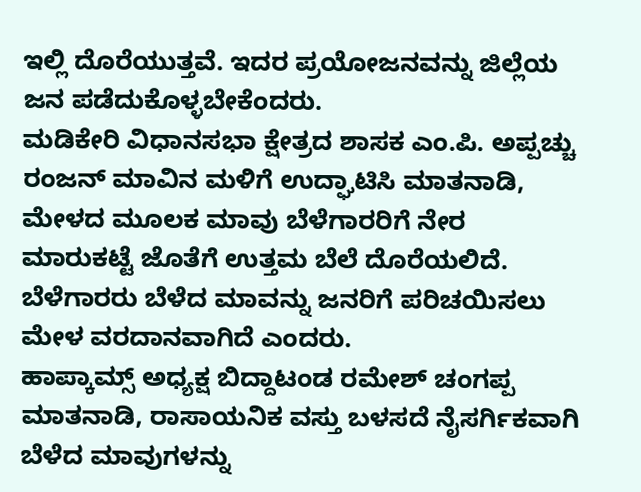ಇಲ್ಲಿ ದೊರೆಯುತ್ತವೆ. ಇದರ ಪ್ರಯೋಜನವನ್ನು ಜಿಲ್ಲೆಯ ಜನ ಪಡೆದುಕೊಳ್ಳಬೇಕೆಂದರು.
ಮಡಿಕೇರಿ ವಿಧಾನಸಭಾ ಕ್ಷೇತ್ರದ ಶಾಸಕ ಎಂ.ಪಿ. ಅಪ್ಪಚ್ಚು ರಂಜನ್ ಮಾವಿನ ಮಳಿಗೆ ಉದ್ಘಾಟಿಸಿ ಮಾತನಾಡಿ, ಮೇಳದ ಮೂಲಕ ಮಾವು ಬೆಳೆಗಾರರಿಗೆ ನೇರ ಮಾರುಕಟ್ಟೆ ಜೊತೆಗೆ ಉತ್ತಮ ಬೆಲೆ ದೊರೆಯಲಿದೆ. ಬೆಳೆಗಾರರು ಬೆಳೆದ ಮಾವನ್ನು ಜನರಿಗೆ ಪರಿಚಯಿಸಲು ಮೇಳ ವರದಾನವಾಗಿದೆ ಎಂದರು.
ಹಾಪ್ಕಾಮ್ಸ್ ಅಧ್ಯಕ್ಷ ಬಿದ್ದಾಟಂಡ ರಮೇಶ್ ಚಂಗಪ್ಪ ಮಾತನಾಡಿ, ರಾಸಾಯನಿಕ ವಸ್ತು ಬಳಸದೆ ನೈಸರ್ಗಿಕವಾಗಿ ಬೆಳೆದ ಮಾವುಗಳನ್ನು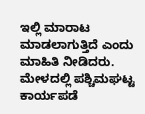ಇಲ್ಲಿ ಮಾರಾಟ ಮಾಡಲಾಗುತ್ತಿದೆ ಎಂದು ಮಾಹಿತಿ ನೀಡಿದರು.
ಮೇಳದಲ್ಲಿ ಪಶ್ಚಿಮಘಟ್ಟ ಕಾರ್ಯಪಡೆ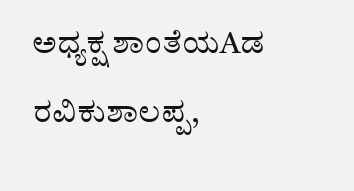ಅಧ್ಯಕ್ಷ ಶಾಂತೆಯAಡ ರವಿಕುಶಾಲಪ್ಪ,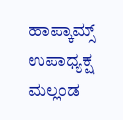ಹಾಪ್ಕಾಮ್ಸ್ ಉಪಾಧ್ಯಕ್ಷ ಮಲ್ಲಂಡ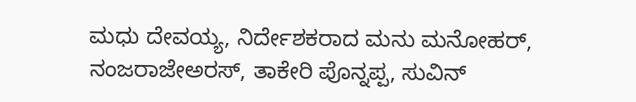ಮಧು ದೇವಯ್ಯ, ನಿರ್ದೇಶಕರಾದ ಮನು ಮನೋಹರ್, ನಂಜರಾಜೇಅರಸ್, ತಾಕೇರಿ ಪೊನ್ನಪ್ಪ, ಸುವಿನ್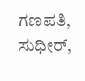ಗಣಪತಿ, ಸುಧೀರ್,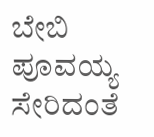ಬೇಬಿ ಪೂವಯ್ಯ ಸೇರಿದಂತೆ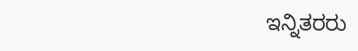ಇನ್ನಿತರರು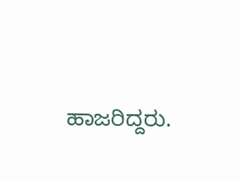ಹಾಜರಿದ್ದರು.